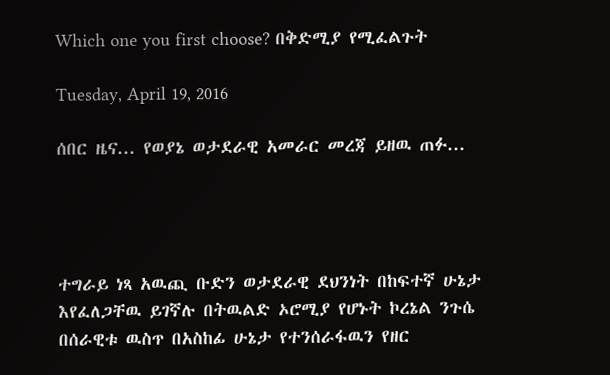Which one you first choose? በቅድሚያ የሚፈልጉት

Tuesday, April 19, 2016

ሰበር ዜና... የወያኔ ወታደራዊ አመራር መረጃ ይዘዉ ጠፉ...




ተግራይ ነጻ አዉጪ ቡድን ወታደራዊ ደህንነት በከፍተኛ ሁኔታ እየፈለጋቸዉ ይገኛሉ በትዉልድ ኦሮሚያ የሆኑት ኮረኔል ንጉሴ በሰራዊቱ ዉስጥ በአስከፊ ሁኔታ የተንሰራፋዉን የዘር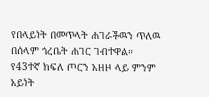የበላይነት በመጥላት ሐገራችዉን ጥለዉ በሰላም ጎረቤት ሐገር ገብተዋል።
የ43ተኛ ክፍለ ጦርን አዘዞ ላይ ምንም አይነት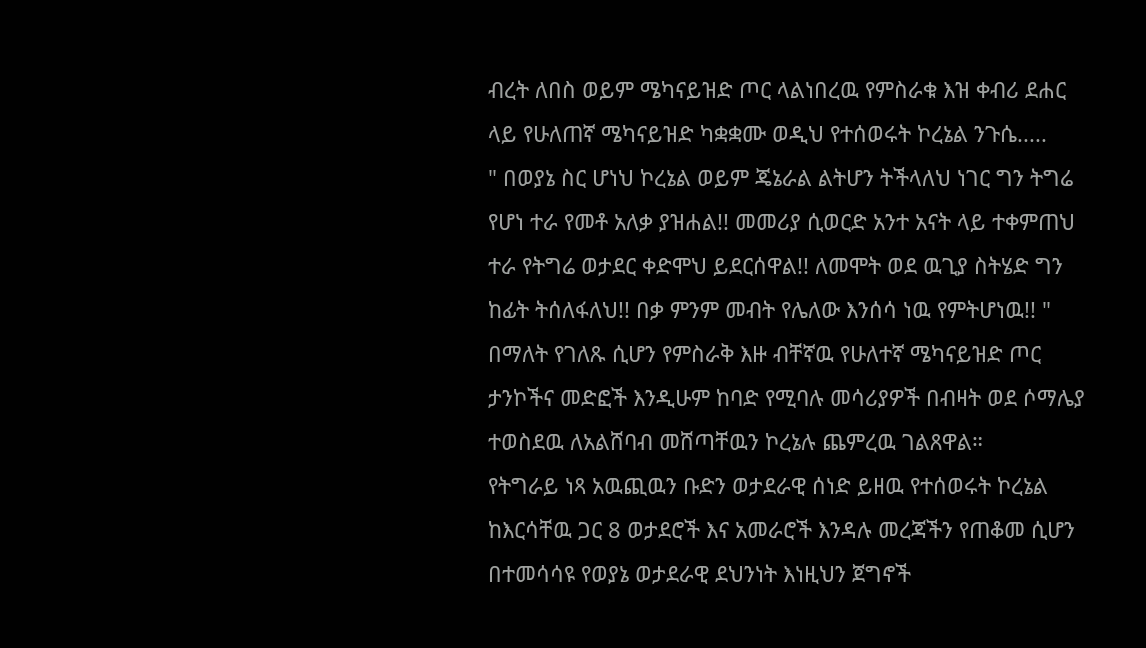ብረት ለበስ ወይም ሜካናይዝድ ጦር ላልነበረዉ የምስራቁ እዝ ቀብሪ ደሐር ላይ የሁለጠኛ ሜካናይዝድ ካቋቋሙ ወዲህ የተሰወሩት ኮረኔል ንጉሴ.....
" በወያኔ ስር ሆነህ ኮረኔል ወይም ጄኔራል ልትሆን ትችላለህ ነገር ግን ትግሬ የሆነ ተራ የመቶ አለቃ ያዝሐል!! መመሪያ ሲወርድ አንተ አናት ላይ ተቀምጠህ ተራ የትግሬ ወታደር ቀድሞህ ይደርሰዋል!! ለመሞት ወደ ዉጊያ ስትሄድ ግን ከፊት ትሰለፋለህ!! በቃ ምንም መብት የሌለው እንሰሳ ነዉ የምትሆነዉ!! "
በማለት የገለጹ ሲሆን የምስራቅ እዙ ብቸኛዉ የሁለተኛ ሜካናይዝድ ጦር ታንኮችና መድፎች እንዲሁም ከባድ የሚባሉ መሳሪያዎች በብዛት ወደ ሶማሌያ ተወስደዉ ለአልሸባብ መሸጣቸዉን ኮረኔሉ ጨምረዉ ገልጸዋል።
የትግራይ ነጻ አዉጪዉን ቡድን ወታደራዊ ሰነድ ይዘዉ የተሰወሩት ኮረኔል ከእርሳቸዉ ጋር 8 ወታደሮች እና አመራሮች እንዳሉ መረጃችን የጠቆመ ሲሆን በተመሳሳዩ የወያኔ ወታደራዊ ደህንነት እነዚህን ጀግኖች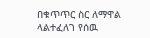በቁጥጥር ስር ለማዋል ላልተፈለገ የሰዉ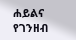ሐይልና የገንዘብ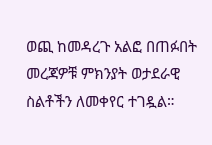ወጪ ከመዳረጉ አልፎ በጠፉበት መረጃዎቹ ምክንያት ወታደራዊ ስልቶችን ለመቀየር ተገዷል።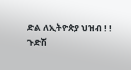ድል ለኢትዮጵያ ህዝብ ! !
ጉድሽ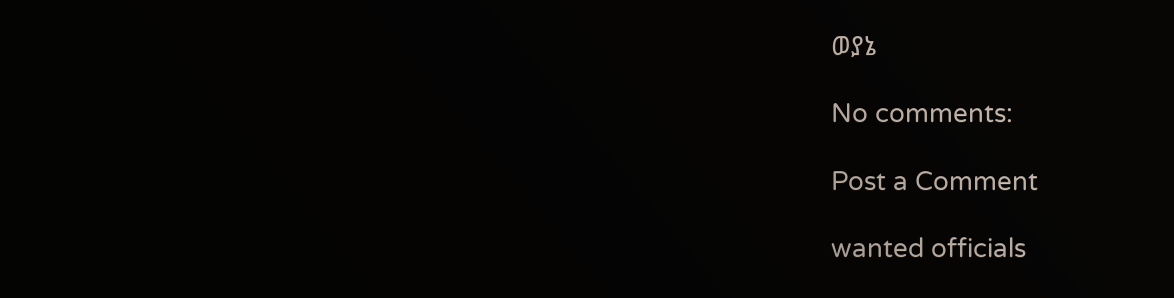ወያኔ

No comments:

Post a Comment

wanted officials